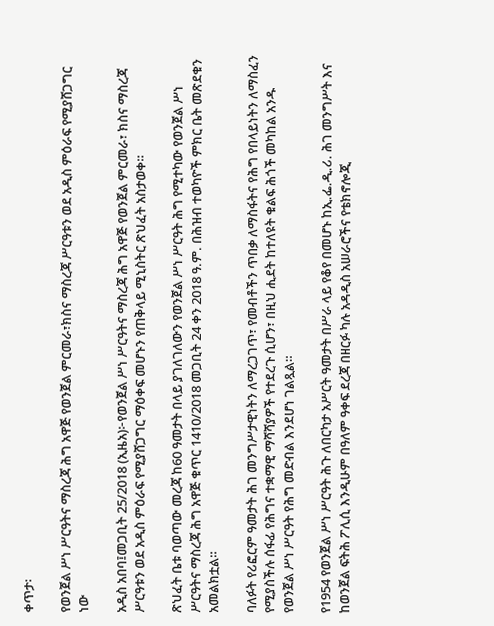ቀጥታ፡

የወንጀል ሥነ ሥርዓትና ማስረጃ ሕግ አዋጅ የወንጀል ምርመራ፣ክስና ማስረጃ ሥርዓቱን ወደ አዲስ ምዕራፍ የሚያሸጋግር ነው

አዲስ አበባ፤መጋቢት 25/2018 (ኢዜአ)፦የወንጀል ሥነ ሥርዓትና ማስረጃ ሕግ አዋጅ የወንጀል ምርመራ፣ ክስና ማስረጃ ሥርዓቱን ወደ አዲስ ምዕራፍ የሚያሸጋግር ማዕቀፍ መሆኑን የጠቅላይ ሚኒስትር ጽህፈት አስታወቀ።

ጽህፈት ቤቱ ባወጣው መረጃ ከ60 ዓመታት በላይ ያገለገለውን የወንጀል ሥነ ሥርዓት ሕግ የሚተካው የወንጀል ሥነ ሥርዓትና ማስረጃ ሕግ አዋጅ ቁጥር 1410/2018 መጋቢት 24 ቀን 2018 ዓ.ም. በሕዝብ ተወካዮች ምክር ቤት መጽደቁን አመልክቷል።

ባለፉት የሪፎርም ዓመታት ሕገ መንግሥታዊነትን ለማረጋገጥ፣ የመብቶችን ጥበቃ ለማስፋትና የሕግ የበላይነትን ለማስፈን የሚያስችሉ ሰፋፊ የሕግና ተቋማዊ ማሻሻያዎች የተደረጉ ሲሆን፣ በዚህ ሒደት ከተለዩት ቁልፍ ሕጎች መካከል አንዱ የወንጀል ሥነ ሥርዓት የሕግ መድብል እንደሆነ ገልጿል።

የ1954 የወንጀል ሥነ ሥርዓት ሕጉ ለበርካታ አሥርት ዓመታት በሥራ ላይ የቆየ በመሆኑ ከኢ.ፌ.ዲ.ሪ. ሕገ መንግሥት እና ከወንጀል ፍትሕ ፖሊሲ እንዲሁም በዓለም ዓቀፍ ደረጃ በዘርፉ ካሉ አዳዲስ አሠራሮችና የቴክኖሎጂ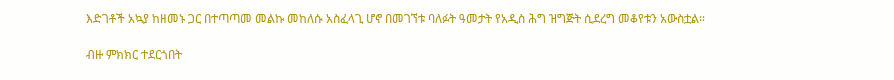እድገቶች አኳያ ከዘመኑ ጋር በተጣጣመ መልኩ መከለሱ አስፈላጊ ሆኖ በመገኘቱ ባለፉት ዓመታት የአዲስ ሕግ ዝግጅት ሲደረግ መቆየቱን አውስቷል።

ብዙ ምክክር ተደርጎበት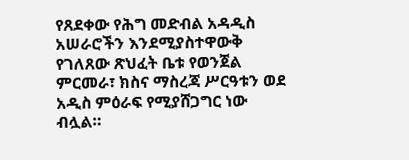የጸደቀው የሕግ መድብል አዳዲስ አሠራሮችን እንደሚያስተዋውቅ የገለጸው ጽህፈት ቤቱ የወንጀል ምርመራ፣ ክስና ማስረጃ ሥርዓቱን ወደ አዲስ ምዕራፍ የሚያሸጋግር ነው ብሏል።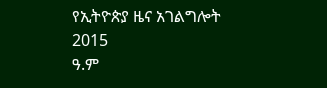የኢትዮጵያ ዜና አገልግሎት
2015
ዓ.ም